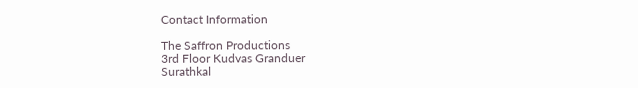Contact Information

The Saffron Productions
3rd Floor Kudvas Granduer
Surathkal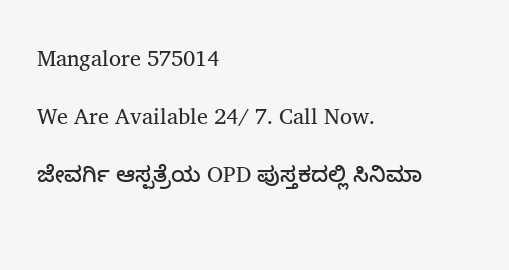Mangalore 575014

We Are Available 24/ 7. Call Now.

ಜೇವರ್ಗಿ ಆಸ್ಪತ್ರೆಯ OPD ಪುಸ್ತಕದಲ್ಲಿ ಸಿನಿಮಾ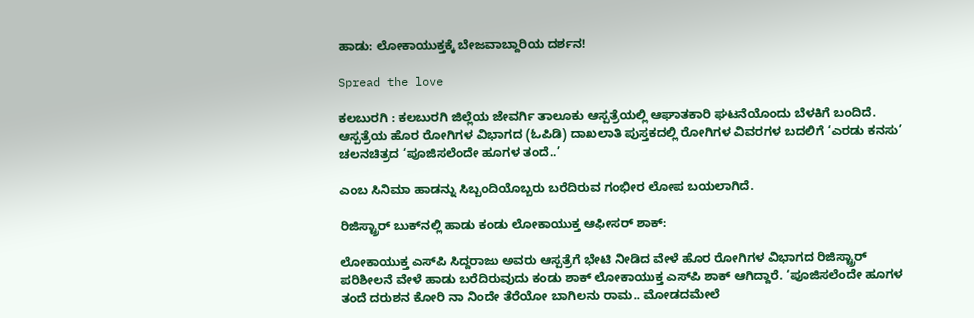ಹಾಡು: ಲೋಕಾಯುಕ್ತಕ್ಕೆ ಬೇಜವಾಬ್ದಾರಿಯ ದರ್ಶನ!

Spread the love

ಕಲಬುರಗಿ : ಕಲಬುರಗಿ ಜಿಲ್ಲೆಯ ಜೇವರ್ಗಿ ತಾಲೂಕು ಆಸ್ಪತ್ರೆಯಲ್ಲಿ ಆಘಾತಕಾರಿ ಘಟನೆಯೊಂದು ಬೆಳಕಿಗೆ ಬಂದಿದೆ. ಆಸ್ಪತ್ರೆಯ ಹೊರ ರೋಗಿಗಳ ವಿಭಾಗದ (ಓಪಿಡಿ) ದಾಖಲಾತಿ ಪುಸ್ತಕದಲ್ಲಿ ರೋಗಿಗಳ ವಿವರಗಳ ಬದಲಿಗೆ ‘ಎರಡು ಕನಸು’ ಚಲನಚಿತ್ರದ ‘ಪೂಜಿಸಲೆಂದೇ ಹೂಗಳ ತಂದೆ..’

ಎಂಬ ಸಿನಿಮಾ ಹಾಡನ್ನು ಸಿಬ್ಬಂದಿಯೊಬ್ಬರು ಬರೆದಿರುವ ಗಂಭೀರ ಲೋಪ ಬಯಲಾಗಿದೆ.

ರಿಜಿಸ್ಟ್ರಾರ್ ಬುಕ್‌ನಲ್ಲಿ ಹಾಡು ಕಂಡು ಲೋಕಾಯುಕ್ತ ಆಫೀಸರ್ ಶಾಕ್:

ಲೋಕಾಯುಕ್ತ ಎಸ್‌ಪಿ ಸಿದ್ದರಾಜು ಅವರು ಆಸ್ಪತ್ರೆಗೆ ಭೇಟಿ ನೀಡಿದ ವೇಳೆ ಹೊರ ರೋಗಿಗಳ ವಿಭಾಗದ ರಿಜಿಸ್ಟ್ರಾರ್ ಪರಿಶೀಲನೆ ವೇಳೆ ಹಾಡು ಬರೆದಿರುವುದು ಕಂಡು ಶಾಕ್ ಲೋಕಾಯುಕ್ತ ಎಸ್‌ಪಿ ಶಾಕ್‌ ಆಗಿದ್ದಾರೆ. ‘ಪೂಜಿಸಲೆಂದೇ ಹೂಗಳ ತಂದೆ ದರುಶನ ಕೋರಿ ನಾ ನಿಂದೇ ತೆರೆಯೋ ಬಾಗಿಲನು ರಾಮ.. ಮೋಡದಮೇಲೆ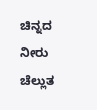ಚಿನ್ನದ ನೀರು ಚೆಲ್ಲುತ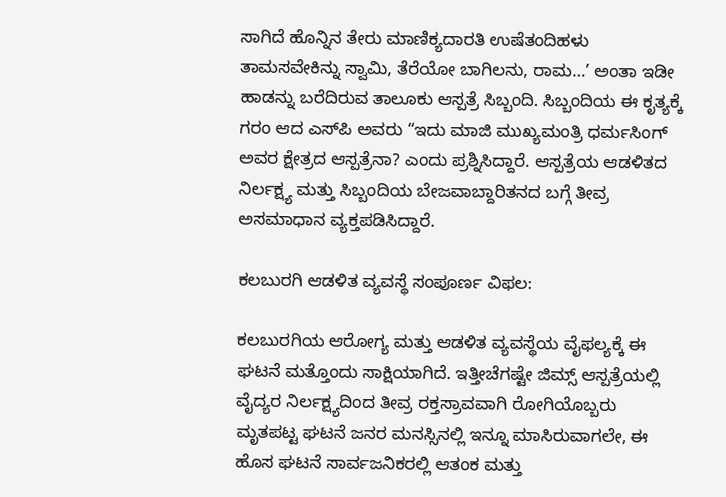ಸಾಗಿದೆ ಹೊನ್ನಿನ ತೇರು ಮಾಣಿಕ್ಯದಾರತಿ ಉಷೆತಂದಿಹಳು ತಾಮಸವೇಕಿನ್ನು ಸ್ವಾಮಿ, ತೆರೆಯೋ ಬಾಗಿಲನು, ರಾಮ…’ ಅಂತಾ ಇಡೀ ಹಾಡನ್ನು ಬರೆದಿರುವ ತಾಲೂಕು ಆಸ್ಪತ್ರೆ ಸಿಬ್ಬಂದಿ. ಸಿಬ್ಬಂದಿಯ ಈ ಕೃತ್ಯಕ್ಕೆ ಗರಂ ಆದ ಎಸ್‌ಪಿ ಅವರು “ಇದು ಮಾಜಿ ಮುಖ್ಯಮಂತ್ರಿ ಧರ್ಮಸಿಂಗ್ ಅವರ ಕ್ಷೇತ್ರದ ಆಸ್ಪತ್ರೆನಾ? ಎಂದು ಪ್ರಶ್ನಿಸಿದ್ದಾರೆ. ಆಸ್ಪತ್ರೆಯ ಆಡಳಿತದ ನಿರ್ಲಕ್ಷ್ಯ ಮತ್ತು ಸಿಬ್ಬಂದಿಯ ಬೇಜವಾಬ್ದಾರಿತನದ ಬಗ್ಗೆ ತೀವ್ರ ಅಸಮಾಧಾನ ವ್ಯಕ್ತಪಡಿಸಿದ್ದಾರೆ.

ಕಲಬುರಗಿ ಆಡಳಿತ ವ್ಯವಸ್ಥೆ ಸಂಪೂರ್ಣ ವಿಫಲ:

ಕಲಬುರಗಿಯ ಆರೋಗ್ಯ ಮತ್ತು ಆಡಳಿತ ವ್ಯವಸ್ಥೆಯ ವೈಫಲ್ಯಕ್ಕೆ ಈ ಘಟನೆ ಮತ್ತೊಂದು ಸಾಕ್ಷಿಯಾಗಿದೆ. ಇತ್ತೀಚೆಗಷ್ಟೇ ಜಿಮ್ಸ್ ಆಸ್ಪತ್ರೆಯಲ್ಲಿ ವೈದ್ಯರ ನಿರ್ಲಕ್ಷ್ಯದಿಂದ ತೀವ್ರ ರಕ್ತಸ್ರಾವವಾಗಿ ರೋಗಿಯೊಬ್ಬರು ಮೃತಪಟ್ಟ ಘಟನೆ ಜನರ ಮನಸ್ಸಿನಲ್ಲಿ ಇನ್ನೂ ಮಾಸಿರುವಾಗಲೇ, ಈ ಹೊಸ ಘಟನೆ ಸಾರ್ವಜನಿಕರಲ್ಲಿ ಆತಂಕ ಮತ್ತು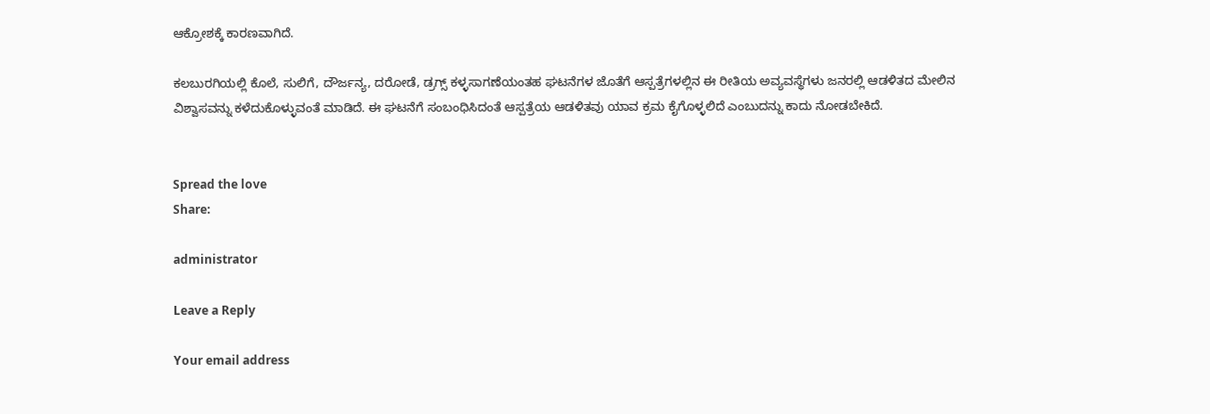ಆಕ್ರೋಶಕ್ಕೆ ಕಾರಣವಾಗಿದೆ.

ಕಲಬುರಗಿಯಲ್ಲಿ ಕೊಲೆ, ಸುಲಿಗೆ, ದೌರ್ಜನ್ಯ, ದರೋಡೆ, ಡ್ರಗ್ಸ್ ಕಳ್ಳಸಾಗಣೆಯಂತಹ ಘಟನೆಗಳ ಜೊತೆಗೆ ಆಸ್ಪತ್ರೆಗಳಲ್ಲಿನ ಈ ರೀತಿಯ ಅವ್ಯವಸ್ಥೆಗಳು ಜನರಲ್ಲಿ ಆಡಳಿತದ ಮೇಲಿನ ವಿಶ್ವಾಸವನ್ನು ಕಳೆದುಕೊಳ್ಳುವಂತೆ ಮಾಡಿದೆ. ಈ ಘಟನೆಗೆ ಸಂಬಂಧಿಸಿದಂತೆ ಆಸ್ಪತ್ರೆಯ ಆಡಳಿತವು ಯಾವ ಕ್ರಮ ಕೈಗೊಳ್ಳಲಿದೆ ಎಂಬುದನ್ನು ಕಾದು ನೋಡಬೇಕಿದೆ.


Spread the love
Share:

administrator

Leave a Reply

Your email address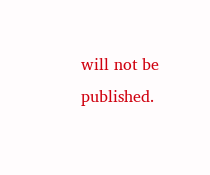will not be published.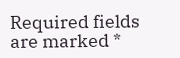Required fields are marked *